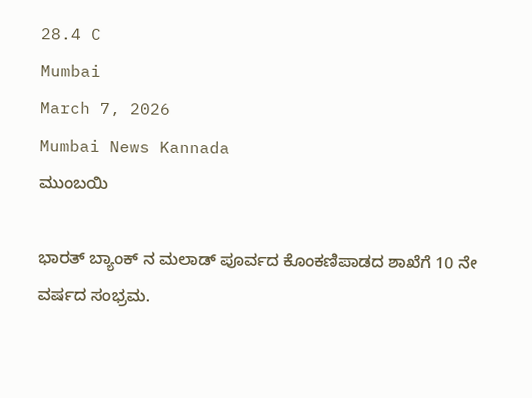28.4 C
Mumbai
March 7, 2026
Mumbai News Kannada
ಮುಂಬಯಿ

ಭಾರತ್ ಬ್ಯಾಂಕ್ ನ ಮಲಾಡ್ ಪೂರ್ವದ ಕೊಂಕಣಿಪಾಡದ ಶಾಖೆಗೆ 10 ನೇ ವರ್ಷದ ಸಂಭ್ರಮ.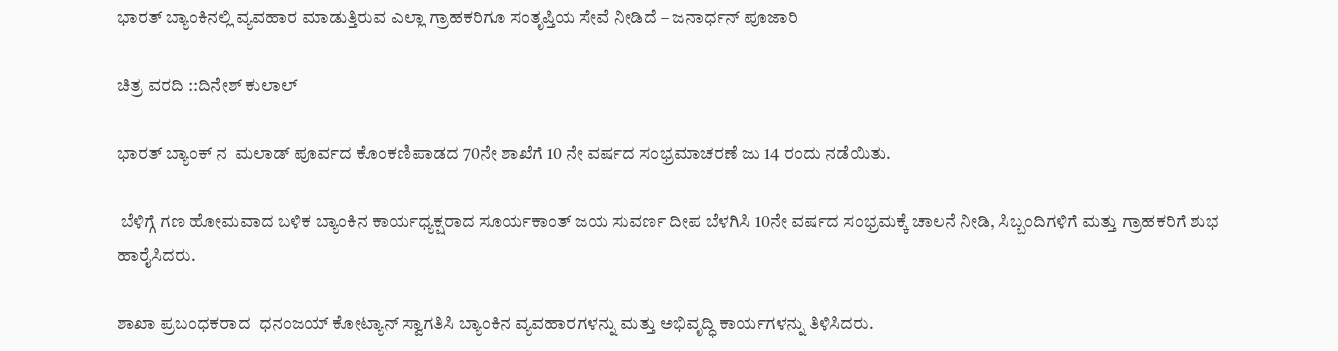ಭಾರತ್ ಬ್ಯಾಂಕಿನಲ್ಲಿ ವ್ಯವಹಾರ ಮಾಡುತ್ತಿರುವ ಎಲ್ಲಾ ಗ್ರಾಹಕರಿಗೂ ಸಂತೃಪ್ತಿಯ ಸೇವೆ ನೀಡಿದೆ – ಜನಾರ್ಧನ್ ಪೂಜಾರಿ

ಚಿತ್ರ ವರದಿ ::ದಿನೇಶ್ ಕುಲಾಲ್

ಭಾರತ್ ಬ್ಯಾಂಕ್ ನ  ಮಲಾಡ್ ಪೂರ್ವದ ಕೊಂಕಣಿಪಾಡದ 70ನೇ ಶಾಖೆಗೆ 10 ನೇ ವರ್ಷದ ಸಂಭ್ರಮಾಚರಣೆ ಜು 14 ರಂದು ನಡೆಯಿತು.

 ಬೆಳಿಗ್ಗೆ ಗಣ ಹೋಮವಾದ ಬಳಿಕ ಬ್ಯಾಂಕಿನ ಕಾರ್ಯಧ್ಯಕ್ಷರಾದ ಸೂರ್ಯಕಾಂತ್ ಜಯ ಸುವರ್ಣ ದೀಪ ಬೆಳಗಿಸಿ 10ನೇ ವರ್ಷದ ಸಂಭ್ರಮಕ್ಕೆ ಚಾಲನೆ ನೀಡಿ, ಸಿಬ್ಬಂದಿಗಳಿಗೆ ಮತ್ತು ಗ್ರಾಹಕರಿಗೆ ಶುಭ ಹಾರೈಸಿದರು.

ಶಾಖಾ ಪ್ರಬಂಧಕರಾದ  ಧನಂಜಯ್ ಕೋಟ್ಯಾನ್ ಸ್ವಾಗತಿಸಿ ಬ್ಯಾಂಕಿನ ವ್ಯವಹಾರಗಳನ್ನು ಮತ್ತು ಅಭಿವೃದ್ಧಿ ಕಾರ್ಯಗಳನ್ನು ತಿಳಿಸಿದರು.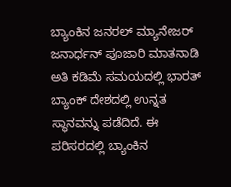ಬ್ಯಾಂಕಿನ ಜನರಲ್ ಮ್ಯಾನೇಜರ್ ಜನಾರ್ಧನ್ ಪೂಜಾರಿ ಮಾತನಾಡಿ ಅತಿ ಕಡಿಮೆ ಸಮಯದಲ್ಲಿ ಭಾರತ್ ಬ್ಯಾಂಕ್ ದೇಶದಲ್ಲಿ ಉನ್ನತ ಸ್ಥಾನವನ್ನು ಪಡೆದಿದೆ. ಈ ಪರಿಸರದಲ್ಲಿ ಬ್ಯಾಂಕಿನ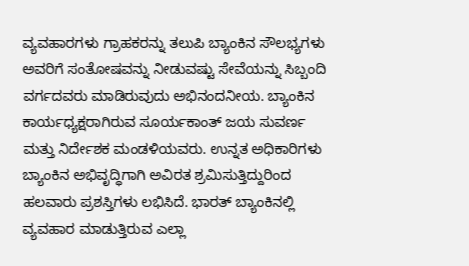ವ್ಯವಹಾರಗಳು ಗ್ರಾಹಕರನ್ನು ತಲುಪಿ ಬ್ಯಾಂಕಿನ ಸೌಲಭ್ಯಗಳು ಅವರಿಗೆ ಸಂತೋಷವನ್ನು ನೀಡುವಷ್ಟು ಸೇವೆಯನ್ನು ಸಿಬ್ಬಂದಿ ವರ್ಗದವರು ಮಾಡಿರುವುದು ಅಭಿನಂದನೀಯ. ಬ್ಯಾಂಕಿನ ಕಾರ್ಯಧ್ಯಕ್ಷರಾಗಿರುವ ಸೂರ್ಯಕಾಂತ್ ಜಯ ಸುವರ್ಣ  ಮತ್ತು ನಿರ್ದೇಶಕ ಮಂಡಳಿಯವರು. ಉನ್ನತ ಅಧಿಕಾರಿಗಳು ಬ್ಯಾಂಕಿನ ಅಭಿವೃದ್ಧಿಗಾಗಿ ಅವಿರತ ಶ್ರಮಿಸುತ್ತಿದ್ದುರಿಂದ ಹಲವಾರು ಪ್ರಶಸ್ತಿಗಳು ಲಭಿಸಿದೆ. ಭಾರತ್ ಬ್ಯಾಂಕಿನಲ್ಲಿ ವ್ಯವಹಾರ ಮಾಡುತ್ತಿರುವ ಎಲ್ಲಾ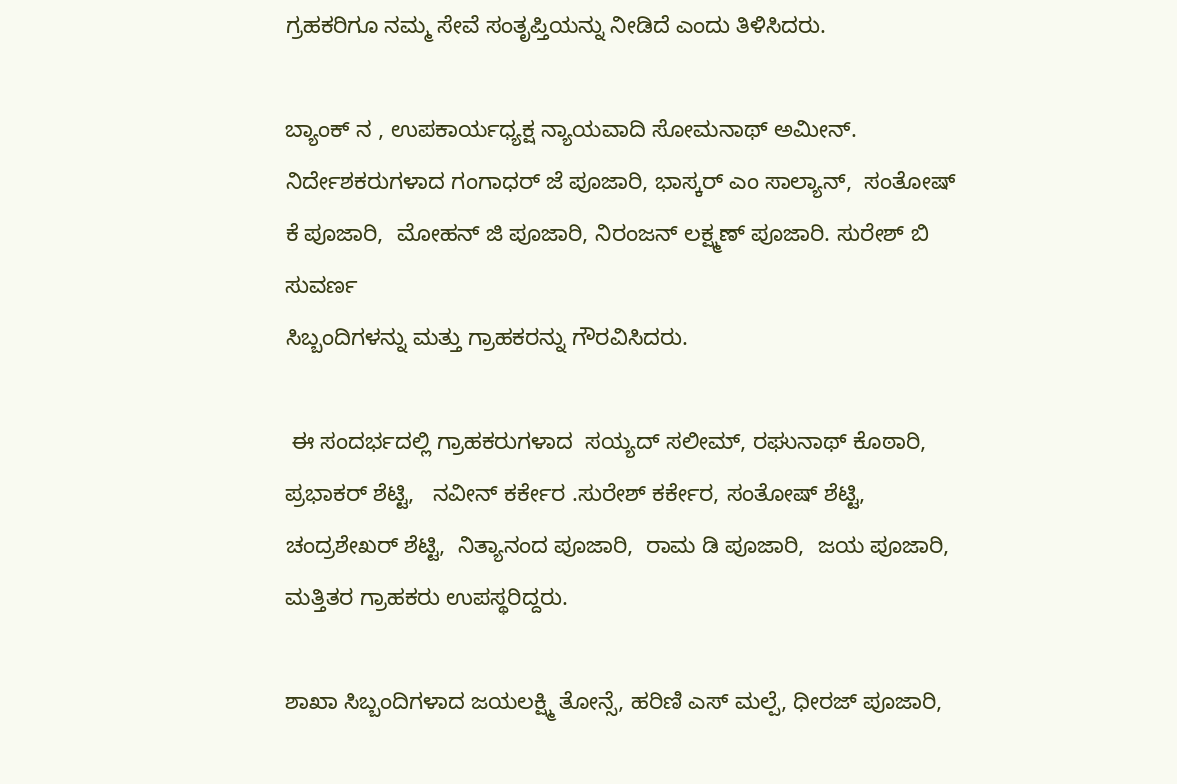ಗ್ರಹಕರಿಗೂ ನಮ್ಮ ಸೇವೆ ಸಂತೃಪ್ತಿಯನ್ನು ನೀಡಿದೆ ಎಂದು ತಿಳಿಸಿದರು.

ಬ್ಯಾಂಕ್ ನ , ಉಪಕಾರ್ಯಧ್ಯಕ್ಷ ನ್ಯಾಯವಾದಿ ಸೋಮನಾಥ್ ಅಮೀನ್. ನಿರ್ದೇಶಕರುಗಳಾದ ಗಂಗಾಧರ್ ಜೆ ಪೂಜಾರಿ, ಭಾಸ್ಕರ್ ಎಂ ಸಾಲ್ಯಾನ್,  ಸಂತೋಷ್ ಕೆ ಪೂಜಾರಿ,  ಮೋಹನ್ ಜಿ ಪೂಜಾರಿ, ನಿರಂಜನ್ ಲಕ್ಷ್ಮಣ್ ಪೂಜಾರಿ. ಸುರೇಶ್ ಬಿ ಸುವರ್ಣ
ಸಿಬ್ಬಂದಿಗಳನ್ನು ಮತ್ತು ಗ್ರಾಹಕರನ್ನು ಗೌರವಿಸಿದರು.

 ಈ ಸಂದರ್ಭದಲ್ಲಿ ಗ್ರಾಹಕರುಗಳಾದ  ಸಯ್ಯದ್ ಸಲೀಮ್, ರಘುನಾಥ್ ಕೊಠಾರಿ,  ಪ್ರಭಾಕರ್ ಶೆಟ್ಟಿ,   ನವೀನ್ ಕರ್ಕೇರ .ಸುರೇಶ್ ಕರ್ಕೇರ, ಸಂತೋಷ್ ಶೆಟ್ಟಿ,  ಚಂದ್ರಶೇಖರ್ ಶೆಟ್ಟಿ,  ನಿತ್ಯಾನಂದ ಪೂಜಾರಿ,  ರಾಮ ಡಿ ಪೂಜಾರಿ,  ಜಯ ಪೂಜಾರಿ, ಮತ್ತಿತರ ಗ್ರಾಹಕರು ಉಪಸ್ಥರಿದ್ದರು.

ಶಾಖಾ ಸಿಬ್ಬಂದಿಗಳಾದ ಜಯಲಕ್ಷ್ಮಿ ತೋನ್ಸೆ, ಹರಿಣಿ ಎಸ್ ಮಲ್ಪೆ, ಧೀರಜ್ ಪೂಜಾರಿ,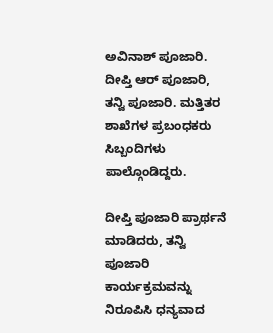ಅವಿನಾಶ್ ಪೂಜಾರಿ. ದೀಪ್ತಿ ಆರ್ ಪೂಜಾರಿ, ತನ್ವಿ ಪೂಜಾರಿ. ಮತ್ತಿತರ ಶಾಖೆಗಳ ಪ್ರಬಂಧಕರು ಸಿಬ್ಬಂದಿಗಳು ಪಾಲ್ಗೊಂಡಿದ್ದರು.

ದೀಪ್ತಿ ಪೂಜಾರಿ ಪ್ರಾರ್ಥನೆ ಮಾಡಿದರು, ತನ್ವಿ ಪೂಜಾರಿ ಕಾರ್ಯಕ್ರಮವನ್ನು ನಿರೂಪಿಸಿ ಧನ್ಯವಾದ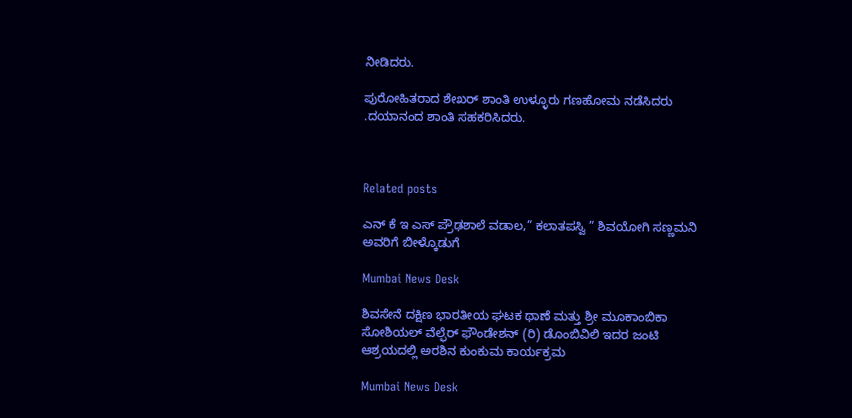ನೀಡಿದರು.

ಪುರೋಹಿತರಾದ ಶೇಖರ್ ಶಾಂತಿ ಉಳ್ಳೂರು ಗಣಹೋಮ ನಡೆಸಿದರು .ದಯಾನಂದ ಶಾಂತಿ ಸಹಕರಿಸಿದರು.



Related posts

ಎನ್ ಕೆ ಇ ಎಸ್ ಪ್ರೌಢಶಾಲೆ ವಡಾಲ,” ಕಲಾತಪಸ್ವಿ ” ಶಿವಯೋಗಿ ಸಣ್ಣಮನಿ ಅವರಿಗೆ ಬೀಳ್ಕೊಡುಗೆ

Mumbai News Desk

ಶಿವಸೇನೆ ದಕ್ಷಿಣ ಭಾರತೀಯ ಘಟಕ ಥಾಣೆ ಮತ್ತು ಶ್ರೀ ಮೂಕಾಂಬಿಕಾ ಸೋಶಿಯಲ್ ವೆಲ್ಫೆರ್ ಫೌಂಡೇಶನ್ (ರಿ) ಡೊಂಬಿವಿಲಿ ಇದರ ಜಂಟಿ ಆಶ್ರಯದಲ್ಲಿ ಅರಶಿನ ಕುಂಕುಮ ಕಾರ್ಯಕ್ರಮ

Mumbai News Desk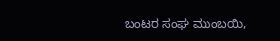ಬಂಟರ ಸಂಘ ಮುಂಬಯಿ,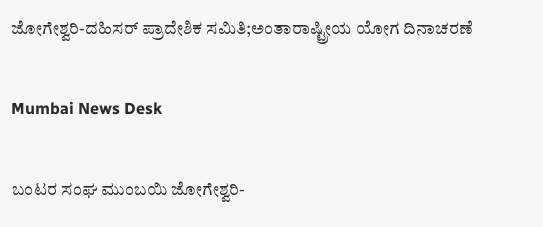ಜೋಗೇಶ್ವರಿ-ದಹಿಸರ್ ಪ್ರಾದೇಶಿಕ ಸಮಿತಿ;ಅಂತಾರಾಷ್ಟ್ರೀಯ ಯೋಗ ದಿನಾಚರಣೆ

Mumbai News Desk

ಬಂಟರ ಸಂಘ ಮುಂಬಯಿ ಜೋಗೇಶ್ವರಿ-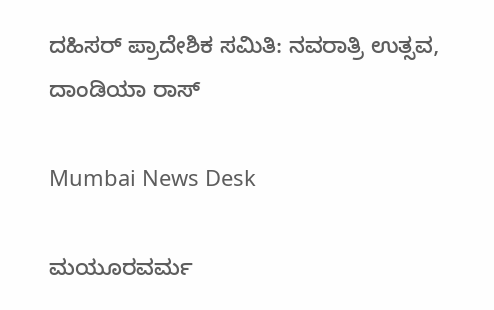ದಹಿಸರ್ ಪ್ರಾದೇಶಿಕ ಸಮಿತಿ: ನವರಾತ್ರಿ ಉತ್ಸವ, ದಾಂಡಿಯಾ ರಾಸ್

Mumbai News Desk

ಮಯೂರವರ್ಮ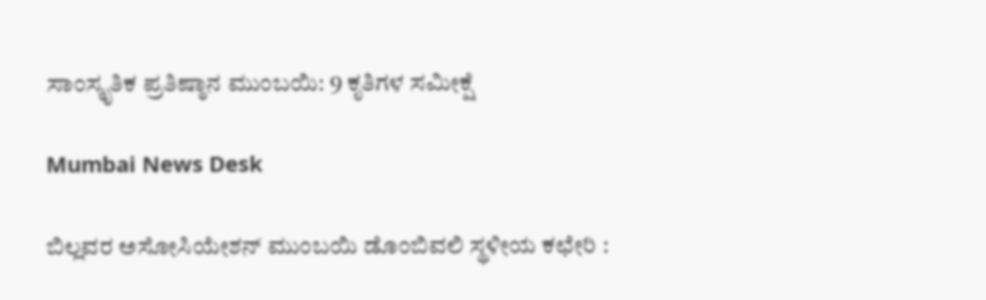ಸಾಂಸ್ಕೃತಿಕ ಪ್ರತಿಷ್ಠಾನ ಮುಂಬಯಿ: 9 ಕೃತಿಗಳ ಸಮೀಕ್ಷೆ

Mumbai News Desk

ಬಿಲ್ಲವರ ಅಸೋಸಿಯೇಶನ್ ಮುಂಬಯಿ ಡೊಂಬಿವಲಿ ಸ್ಥಳೀಯ ಕಛೇರಿ :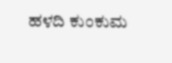ಹಳದಿ ಕುಂಕುಮ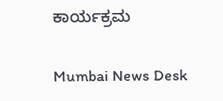ಕಾರ್ಯಕ್ರಮ

Mumbai News Desk